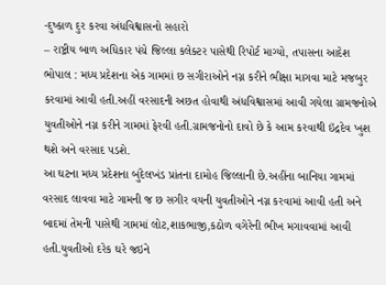-દુષ્કાળ દુર કરવા અંધવિશ્વાસનો સહારો
– રાષ્ટ્રીય બાળ અધિકાર પંચે જિલ્લા કલેક્ટર પાસેથી રિપોર્ટ માગ્યો, તપાસના આદેશ
ભોપાલ : મધ્ય પ્રદેશના એક ગામમાં છ સગીરાઓને નગ્ન કરીને ભીક્ષા માગવા માટે મજબુર કરવામાં આવી હતી.અહીં વરસાદની અછત હોવાથી અંધવિશ્વાસમાં આવી ગયેલા ગ્રામજનોએ યુવતીઓને નગ્ન કરીને ગામમાં ફેરવી હતી.ગ્રામજનોનો દાવો છે કે આમ કરવાથી ઇંદ્રદેવ ખુશ થશે અને વરસાદ પડશે.
આ ઘટના મધ્ય પ્રદેશના બુંદેલખંડ પ્રાંતના દામોહ જિલ્લાની છે.અહીંના બાનિયા ગામમાં વરસાદ લાવવા માટે ગામની જ છ સગીર વયની યુવતીઓને નગ્ન કરવામાં આવી હતી અને બાદમાં તેમની પાસેથી ગામમાં લોટ,શાકભાજી,કઠોળ વગેરેની ભીખ મગાવવામાં આવી હતી.યુવતીઓ દરેક ઘરે જઇને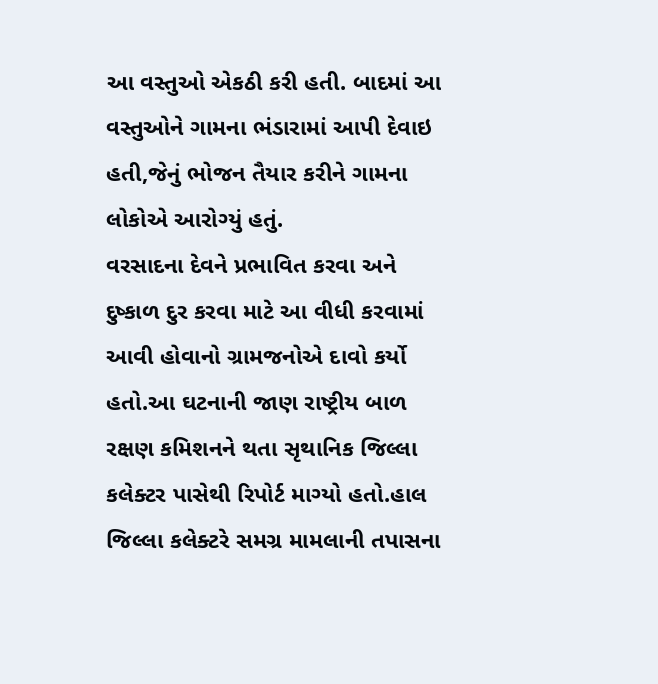આ વસ્તુઓ એકઠી કરી હતી. બાદમાં આ વસ્તુઓને ગામના ભંડારામાં આપી દેવાઇ હતી,જેનું ભોજન તૈયાર કરીને ગામના લોકોએ આરોગ્યું હતું.
વરસાદના દેવને પ્રભાવિત કરવા અને દુષ્કાળ દુર કરવા માટે આ વીધી કરવામાં આવી હોવાનો ગ્રામજનોએ દાવો કર્યો હતો.આ ઘટનાની જાણ રાષ્ટ્રીય બાળ રક્ષણ કમિશનને થતા સૃથાનિક જિલ્લા કલેક્ટર પાસેથી રિપોર્ટ માગ્યો હતો.હાલ જિલ્લા કલેક્ટરે સમગ્ર મામલાની તપાસના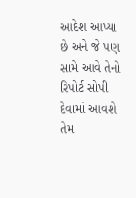આદેશ આપ્યા છે અને જે પણ સામે આવે તેનો રિપોર્ટ સોપી દેવામાં આવશે તેમ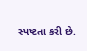સ્પષ્ટતા કરી છે.